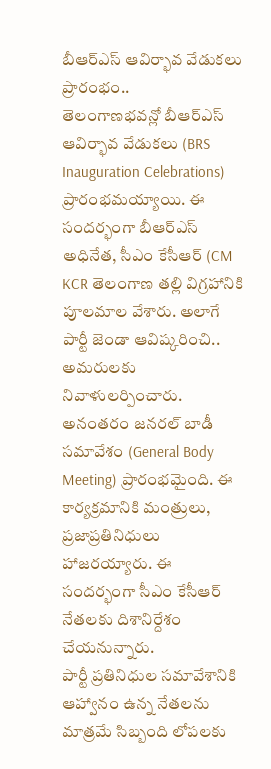బీఆర్ఎస్ ఆవిర్భావ వేడుకలు ప్రారంభం..
తెలంగాణభవన్లో బీఆర్ఎస్ ఆవిర్భావ వేడుకలు (BRS Inauguration Celebrations) ప్రారంభమయ్యాయి. ఈ సందర్భంగా బీఆర్ఎస్ అధినేత, సీఎం కేసీఆర్ (CM KCR తెలంగాణ తల్లి విగ్రహానికి పూలమాల వేశారు. అలాగే పార్టీ జెండా ఆవిష్కరించి.. అమరులకు నివాళులర్పించారు. అనంతరం జనరల్ బాడీ సమావేశం (General Body Meeting) ప్రారంభమైంది. ఈ కార్యక్రమానికి మంత్రులు, ప్రజాప్రతినిధులు హాజరయ్యారు. ఈ సందర్భంగా సీఎం కేసీఆర్ నేతలకు దిశానిర్దేశం చేయనున్నారు.
పార్టీ ప్రతినిధుల సమావేశానికి ఆహ్వానం ఉన్న నేతలను మాత్రమే సిబ్బంది లోపలకు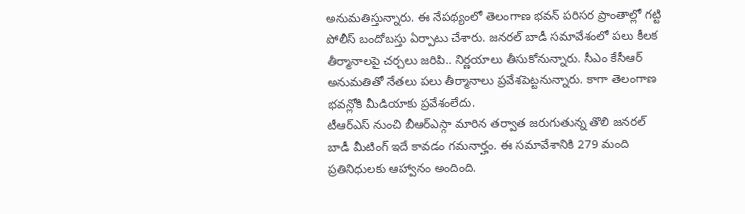అనుమతిస్తున్నారు. ఈ నేపథ్యంలో తెలంగాణ భవన్ పరిసర ప్రాంతాల్లో గట్టి పోలీస్ బందోబస్తు ఏర్పాటు చేశారు. జనరల్ బాడీ సమావేశంలో పలు కీలక తీర్మానాలపై చర్చలు జరిపి.. నిర్ణయాలు తీసుకోనున్నారు. సీఎం కేసీఆర్ అనుమతితో నేతలు పలు తీర్మానాలు ప్రవేశపెట్టనున్నారు. కాగా తెలంగాణ భవన్లోకి మీడియాకు ప్రవేశంలేదు.
టీఆర్ఎస్ నుంచి బీఆర్ఎస్గా మారిన తర్వాత జరుగుతున్న తొలి జనరల్ బాడీ మీటింగ్ ఇదే కావడం గమనార్హం. ఈ సమావేశానికి 279 మంది ప్రతినిధులకు ఆహ్వానం అందింది.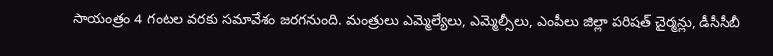సాయంత్రం 4 గంటల వరకు సమావేశం జరగనుంది. మంత్రులు ఎమ్మెల్యేలు, ఎమ్మెల్సీలు, ఎంపీలు జిల్లా పరిషత్ చైర్మన్లు, డీసీసీబీ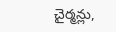చైర్మన్లు,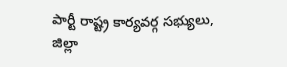పార్టీ రాష్ట్ర కార్యవర్గ సభ్యులు, జిల్లా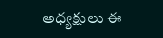అధ్యక్షులు ఈ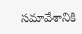సమావేశానికి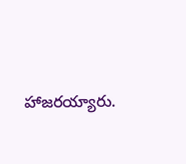హాజరయ్యారు.